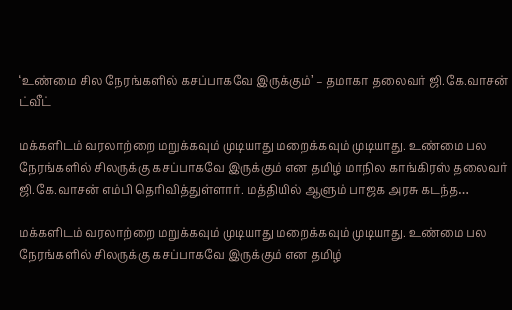‘உண்மை சில நேரங்களில் கசப்பாகவே இருக்கும்’ – தமாகா தலைவர் ஜி.கே.வாசன் ட்வீட்

மக்களிடம் வரலாற்றை மறுக்கவும் முடியாது மறைக்கவும் முடியாது. உண்மை பல நேரங்களில் சிலருக்கு கசப்பாகவே இருக்கும் என தமிழ் மாநில காங்கிரஸ் தலைவர் ஜி.கே.வாசன் எம்பி தெரிவித்துள்ளார். மத்தியில் ஆளும் பாஜக அரசு கடந்த…

மக்களிடம் வரலாற்றை மறுக்கவும் முடியாது மறைக்கவும் முடியாது. உண்மை பல நேரங்களில் சிலருக்கு கசப்பாகவே இருக்கும் என தமிழ்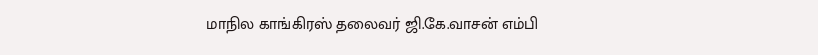மாநில காங்கிரஸ் தலைவர் ஜி.கே.வாசன் எம்பி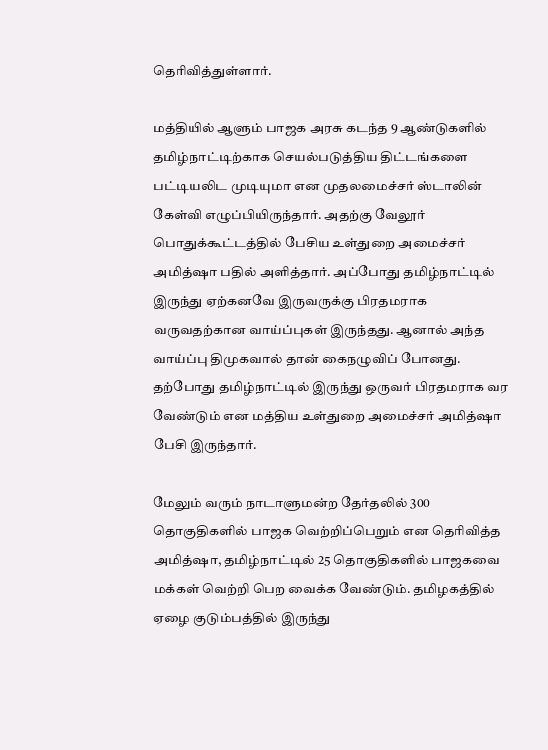தெரிவித்துள்ளார்.

மத்தியில் ஆளும் பாஜக அரசு கடந்த 9 ஆண்டுகளில் தமிழ்நாட்டிற்காக செயல்படுத்திய திட்டங்களை பட்டியலிட முடியுமா என முதலமைச்சர் ஸ்டாலின் கேள்வி எழுப்பியிருந்தார். அதற்கு வேலூர் பொதுக்கூட்டத்தில் பேசிய உள்துறை அமைச்சர் அமித்ஷா பதில் அளித்தார். அப்போது தமிழ்நாட்டில் இருந்து ஏற்கனவே இருவருக்கு பிரதமராக வருவதற்கான வாய்ப்புகள் இருந்தது. ஆனால் அந்த வாய்ப்பு திமுகவால் தான் கைநழுவிப் போனது. தற்போது தமிழ்நாட்டில் இருந்து ஒருவர் பிரதமராக வர வேண்டும் என மத்திய உள்துறை அமைச்சர் அமித்ஷா பேசி இருந்தார்.

மேலும் வரும் நாடாளுமன்ற தேர்தலில் 300 தொகுதிகளில் பாஜக வெற்றிப்பெறும் என தெரிவித்த அமித்ஷா, தமிழ்நாட்டில் 25 தொகுதிகளில் பாஜகவை மக்கள் வெற்றி பெற வைக்க வேண்டும். தமிழகத்தில் ஏழை குடும்பத்தில் இருந்து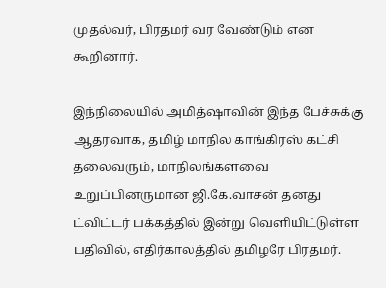முதல்வர், பிரதமர் வர வேண்டும் என கூறினார்.

இந்நிலையில் அமித்ஷாவின் இந்த பேச்சுக்கு ஆதரவாக, தமிழ் மாநில காங்கிரஸ் கட்சி தலைவரும், மாநிலங்களவை உறுப்பினருமான ஜி.கே.வாசன் தனது ட்விட்டர் பக்கத்தில் இன்று வெளியிட்டுள்ள பதிவில், எதிர்காலத்தில் தமிழரே பிரதமர்.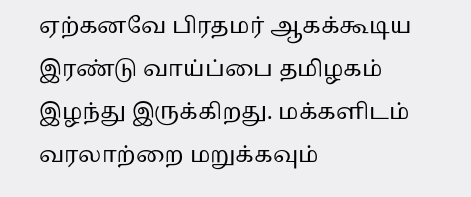ஏற்கனவே பிரதமர் ஆகக்கூடிய இரண்டு வாய்ப்பை தமிழகம் இழந்து இருக்கிறது. மக்களிடம் வரலாற்றை மறுக்கவும்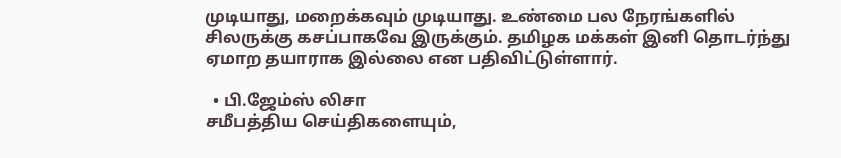முடியாது, மறைக்கவும் முடியாது. உண்மை பல நேரங்களில் சிலருக்கு கசப்பாகவே இருக்கும். தமிழக மக்கள் இனி தொடர்ந்து ஏமாற தயாராக இல்லை என பதிவிட்டுள்ளார்.

  • பி.ஜேம்ஸ் லிசா
சமீபத்திய செய்திகளையும்,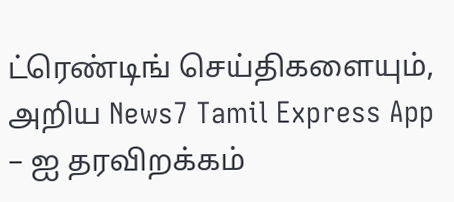ட்ரெண்டிங் செய்திகளையும், அறிய News7 Tamil Express App – ஐ தரவிறக்கம்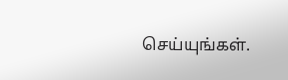செய்யுங்கள்.